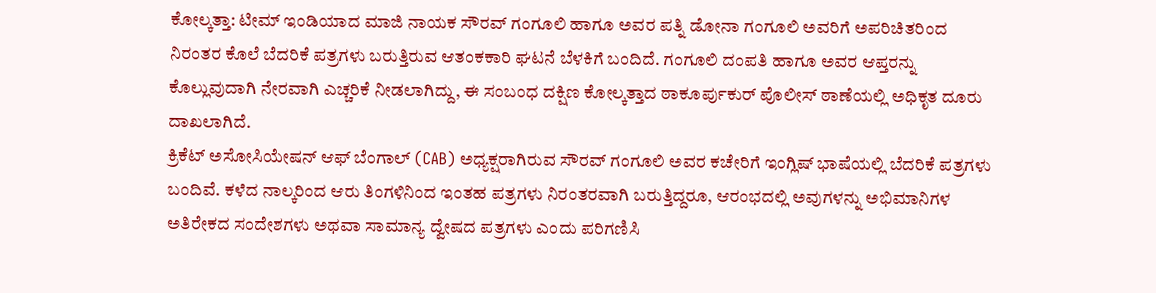ಕೋಲ್ಕತ್ತಾ: ಟೀಮ್ ಇಂಡಿಯಾದ ಮಾಜಿ ನಾಯಕ ಸೌರವ್ ಗಂಗೂಲಿ ಹಾಗೂ ಅವರ ಪತ್ನಿ ಡೋನಾ ಗಂಗೂಲಿ ಅವರಿಗೆ ಅಪರಿಚಿತರಿಂದ ನಿರಂತರ ಕೊಲೆ ಬೆದರಿಕೆ ಪತ್ರಗಳು ಬರುತ್ತಿರುವ ಆತಂಕಕಾರಿ ಘಟನೆ ಬೆಳಕಿಗೆ ಬಂದಿದೆ. ಗಂಗೂಲಿ ದಂಪತಿ ಹಾಗೂ ಅವರ ಆಪ್ತರನ್ನು ಕೊಲ್ಲುವುದಾಗಿ ನೇರವಾಗಿ ಎಚ್ಚರಿಕೆ ನೀಡಲಾಗಿದ್ದು, ಈ ಸಂಬಂಧ ದಕ್ಷಿಣ ಕೋಲ್ಕತ್ತಾದ ಠಾಕೂರ್ಪುಕುರ್ ಪೊಲೀಸ್ ಠಾಣೆಯಲ್ಲಿ ಅಧಿಕೃತ ದೂರು ದಾಖಲಾಗಿದೆ.
ಕ್ರಿಕೆಟ್ ಅಸೋಸಿಯೇಷನ್ ಆಫ್ ಬೆಂಗಾಲ್ (CAB) ಅಧ್ಯಕ್ಷರಾಗಿರುವ ಸೌರವ್ ಗಂಗೂಲಿ ಅವರ ಕಚೇರಿಗೆ ಇಂಗ್ಲಿಷ್ ಭಾಷೆಯಲ್ಲಿ ಬೆದರಿಕೆ ಪತ್ರಗಳು ಬಂದಿವೆ. ಕಳೆದ ನಾಲ್ಕರಿಂದ ಆರು ತಿಂಗಳಿನಿಂದ ಇಂತಹ ಪತ್ರಗಳು ನಿರಂತರವಾಗಿ ಬರುತ್ತಿದ್ದರೂ, ಆರಂಭದಲ್ಲಿ ಅವುಗಳನ್ನು ಅಭಿಮಾನಿಗಳ ಅತಿರೇಕದ ಸಂದೇಶಗಳು ಅಥವಾ ಸಾಮಾನ್ಯ ದ್ವೇಷದ ಪತ್ರಗಳು ಎಂದು ಪರಿಗಣಿಸಿ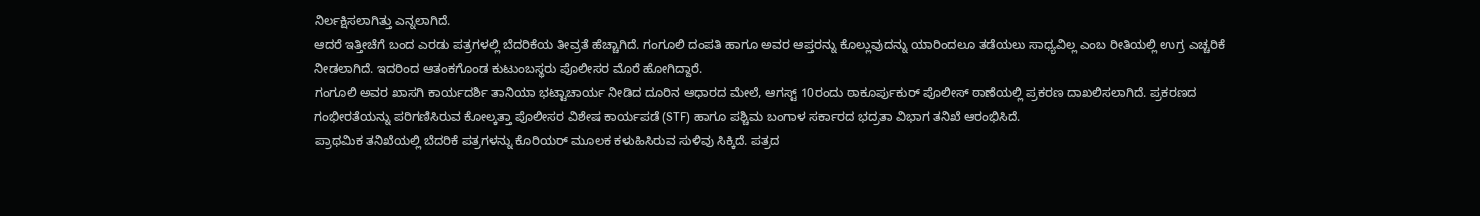ನಿರ್ಲಕ್ಷಿಸಲಾಗಿತ್ತು ಎನ್ನಲಾಗಿದೆ.
ಆದರೆ ಇತ್ತೀಚೆಗೆ ಬಂದ ಎರಡು ಪತ್ರಗಳಲ್ಲಿ ಬೆದರಿಕೆಯ ತೀವ್ರತೆ ಹೆಚ್ಚಾಗಿದೆ. ಗಂಗೂಲಿ ದಂಪತಿ ಹಾಗೂ ಅವರ ಆಪ್ತರನ್ನು ಕೊಲ್ಲುವುದನ್ನು ಯಾರಿಂದಲೂ ತಡೆಯಲು ಸಾಧ್ಯವಿಲ್ಲ ಎಂಬ ರೀತಿಯಲ್ಲಿ ಉಗ್ರ ಎಚ್ಚರಿಕೆ ನೀಡಲಾಗಿದೆ. ಇದರಿಂದ ಆತಂಕಗೊಂಡ ಕುಟುಂಬಸ್ಥರು ಪೊಲೀಸರ ಮೊರೆ ಹೋಗಿದ್ದಾರೆ.
ಗಂಗೂಲಿ ಅವರ ಖಾಸಗಿ ಕಾರ್ಯದರ್ಶಿ ತಾನಿಯಾ ಭಟ್ಟಾಚಾರ್ಯ ನೀಡಿದ ದೂರಿನ ಆಧಾರದ ಮೇಲೆ, ಆಗಸ್ಟ್ 10ರಂದು ಠಾಕೂರ್ಪುಕುರ್ ಪೊಲೀಸ್ ಠಾಣೆಯಲ್ಲಿ ಪ್ರಕರಣ ದಾಖಲಿಸಲಾಗಿದೆ. ಪ್ರಕರಣದ ಗಂಭೀರತೆಯನ್ನು ಪರಿಗಣಿಸಿರುವ ಕೋಲ್ಕತ್ತಾ ಪೊಲೀಸರ ವಿಶೇಷ ಕಾರ್ಯಪಡೆ (STF) ಹಾಗೂ ಪಶ್ಚಿಮ ಬಂಗಾಳ ಸರ್ಕಾರದ ಭದ್ರತಾ ವಿಭಾಗ ತನಿಖೆ ಆರಂಭಿಸಿದೆ.
ಪ್ರಾಥಮಿಕ ತನಿಖೆಯಲ್ಲಿ ಬೆದರಿಕೆ ಪತ್ರಗಳನ್ನು ಕೊರಿಯರ್ ಮೂಲಕ ಕಳುಹಿಸಿರುವ ಸುಳಿವು ಸಿಕ್ಕಿದೆ. ಪತ್ರದ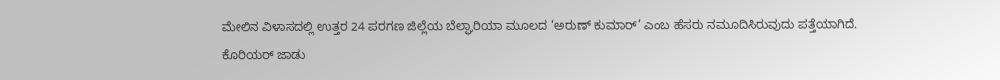ಮೇಲಿನ ವಿಳಾಸದಲ್ಲಿ ಉತ್ತರ 24 ಪರಗಣ ಜಿಲ್ಲೆಯ ಬೆಲ್ಘಾರಿಯಾ ಮೂಲದ ‘ಅರುಣ್ ಕುಮಾರ್’ ಎಂಬ ಹೆಸರು ನಮೂದಿಸಿರುವುದು ಪತ್ತೆಯಾಗಿದೆ.
ಕೊರಿಯರ್ ಜಾಡು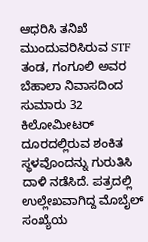ಆಧರಿಸಿ ತನಿಖೆ ಮುಂದುವರಿಸಿರುವ STF ತಂಡ, ಗಂಗೂಲಿ ಅವರ ಬೆಹಾಲಾ ನಿವಾಸದಿಂದ ಸುಮಾರು 32 ಕಿಲೋಮೀಟರ್ ದೂರದಲ್ಲಿರುವ ಶಂಕಿತ ಸ್ಥಳವೊಂದನ್ನು ಗುರುತಿಸಿ ದಾಳಿ ನಡೆಸಿದೆ. ಪತ್ರದಲ್ಲಿ ಉಲ್ಲೇಖವಾಗಿದ್ದ ಮೊಬೈಲ್ ಸಂಖ್ಯೆಯ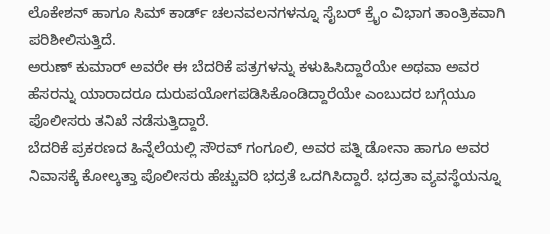ಲೊಕೇಶನ್ ಹಾಗೂ ಸಿಮ್ ಕಾರ್ಡ್ ಚಲನವಲನಗಳನ್ನೂ ಸೈಬರ್ ಕ್ರೈಂ ವಿಭಾಗ ತಾಂತ್ರಿಕವಾಗಿ ಪರಿಶೀಲಿಸುತ್ತಿದೆ.
ಅರುಣ್ ಕುಮಾರ್ ಅವರೇ ಈ ಬೆದರಿಕೆ ಪತ್ರಗಳನ್ನು ಕಳುಹಿಸಿದ್ದಾರೆಯೇ ಅಥವಾ ಅವರ ಹೆಸರನ್ನು ಯಾರಾದರೂ ದುರುಪಯೋಗಪಡಿಸಿಕೊಂಡಿದ್ದಾರೆಯೇ ಎಂಬುದರ ಬಗ್ಗೆಯೂ ಪೊಲೀಸರು ತನಿಖೆ ನಡೆಸುತ್ತಿದ್ದಾರೆ.
ಬೆದರಿಕೆ ಪ್ರಕರಣದ ಹಿನ್ನೆಲೆಯಲ್ಲಿ ಸೌರವ್ ಗಂಗೂಲಿ, ಅವರ ಪತ್ನಿ ಡೋನಾ ಹಾಗೂ ಅವರ ನಿವಾಸಕ್ಕೆ ಕೋಲ್ಕತ್ತಾ ಪೊಲೀಸರು ಹೆಚ್ಚುವರಿ ಭದ್ರತೆ ಒದಗಿಸಿದ್ದಾರೆ. ಭದ್ರತಾ ವ್ಯವಸ್ಥೆಯನ್ನೂ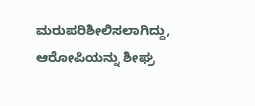ಮರುಪರಿಶೀಲಿಸಲಾಗಿದ್ದು, ಆರೋಪಿಯನ್ನು ಶೀಘ್ರ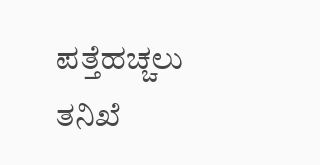ಪತ್ತೆಹಚ್ಚಲು ತನಿಖೆ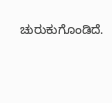ಚುರುಕುಗೊಂಡಿದೆ.